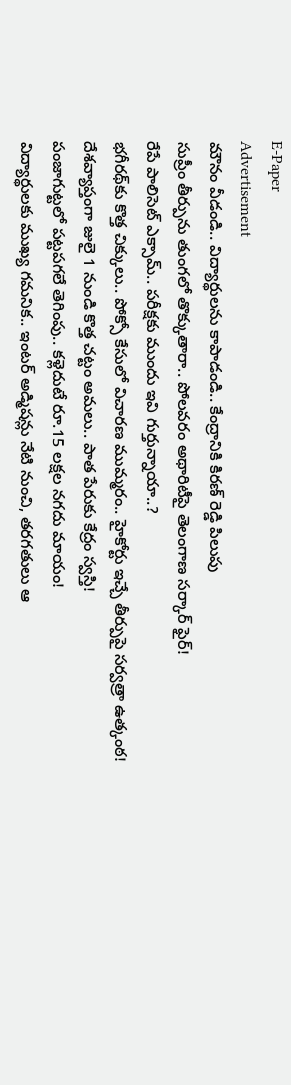E-Paper
Advertisement
మౌనం వీడండి.. విద్యార్థులను కాపాడండి.. కేంద్రానికి కిరణ్ రెడ్డి పిలుపు
సుప్రీం తీర్పును తుంగలో తొక్కుతారా.. పోలవరం అథారిటీపై తెలంగాణ సర్కార్ ఫైర్!
రేపే పాలిసెట్ ఎక్సామ్.. పరీక్షకు ముందు ఇవి గుర్తున్నాయా..?
భగీరథ్‌కు కొత్త చిక్కులు.. పోక్సో కేసులో విచారణ ముమ్మరం.. హైకోర్టు ఇచ్చే తీర్పుపై సర్వత్రా ఉత్కంఠ!
దేశవ్యాప్తంగా జులై 1 నుండి కొత్త చట్టం అమలు.. పాత పేరుకు కేద్రం స్వస్తి!
పంజాగుట్టలో పట్టపగలే తెగింపు.. కళ్లెదుటే రూ.15 లక్షల నగదు మాయం!
విద్యార్థులకు ముఖ్య గమనిక.. ఇంటర్ అడ్మిషన్లు నేటి నుంచి, తరగతులు ఆ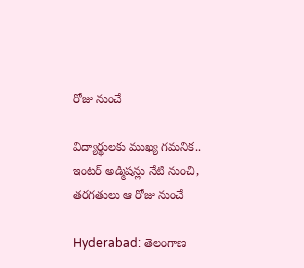రోజు నుంచే

విద్యార్థులకు ముఖ్య గమనిక.. ఇంటర్ అడ్మిషన్లు నేటి నుంచి, తరగతులు ఆ రోజు నుంచే

Hyderabad: తెలంగాణ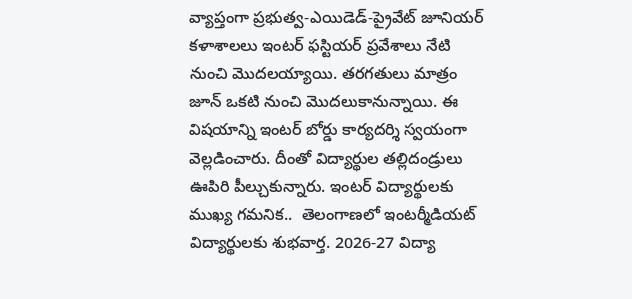వ్యాప్తంగా ప్రభుత్వ-ఎయిడెడ్-ప్రైవేట్‌ జూనియర్‌ కళాశాలలు ఇంటర్‌ ఫస్టియర్ ప్రవేశాలు నేటి నుంచి మొదలయ్యాయి. తరగతులు మాత్రం జూన్ ఒకటి నుంచి మొదలుకానున్నాయి. ఈ విషయాన్ని ఇంటర్ బోర్డు కార్యదర్శి స్వయంగా వెల్లడించారు. దీంతో విద్యార్థుల తల్లిదండ్రులు ఊపిరి పీల్చుకున్నారు. ఇంటర్ విద్యార్థులకు ముఖ్య గమనిక..  తెలంగాణలో ఇంటర్మీడియట్ విద్యార్థులకు శుభవార్త. 2026-27 విద్యా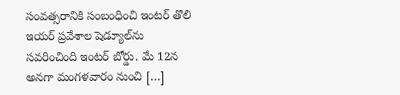సంవత్సరానికి సంబంధించి ఇంటర్ తొలి ఇయర్ ప్రవేశాల షెడ్యూల్‌ను సవరించింది ఇంటర్ బోర్డు. మే 12న అనగా మంగళవారం నుంచి […]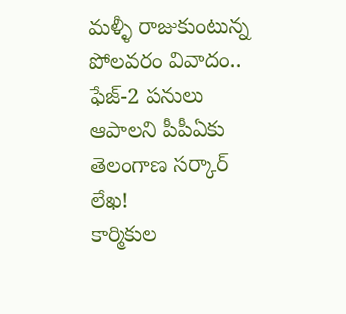మళ్ళీ రాజుకుంటున్న పోలవరం వివాదం.. ఫేజ్-2 పనులు ఆపాలని పీపీఏకు తెలంగాణ సర్కార్  లేఖ!
కార్మికుల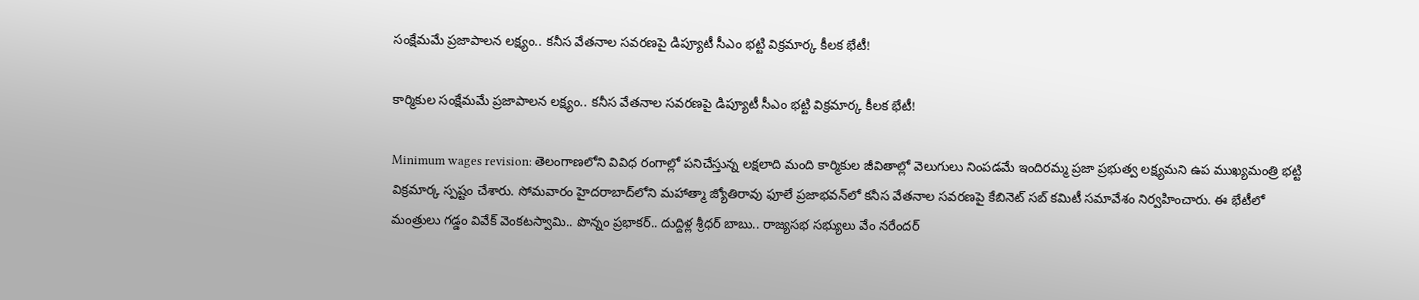సంక్షేమమే ప్ర‌జాపాల‌న ల‌క్ష్యం.. కనీస వేతనాల సవరణపై డిప్యూటీ సీఎం భట్టి విక్రమార్క కీలక భేటీ!

కార్మికుల సంక్షేమమే ప్ర‌జాపాల‌న ల‌క్ష్యం.. కనీస వేతనాల సవరణపై డిప్యూటీ సీఎం భట్టి విక్రమార్క కీలక భేటీ!

Minimum wages revision: తెలంగాణలోని వివిధ రంగాల్లో పనిచేస్తున్న లక్షలాది మంది కార్మికుల జీవితాల్లో వెలుగులు నింపడమే ఇందిరమ్మ ప్రజా ప్రభుత్వ లక్ష్యమని ఉప ముఖ్యమంత్రి భట్టి విక్రమార్క స్పష్టం చేశారు. సోమవారం హైదరాబాద్‌లోని మహాత్మా జ్యోతిరావు ఫూలే ప్రజాభవన్‌లో కనీస వేతనాల సవరణపై కేబినెట్ సబ్ కమిటీ సమావేశం నిర్వహించారు. ఈ భేటీలో మంత్రులు గడ్డం వివేక్ వెంకటస్వామి.. పొన్నం ప్రభాకర్.. దుద్దిళ్ల శ్రీధర్ బాబు.. రాజ్యసభ సభ్యులు వేం నరేందర్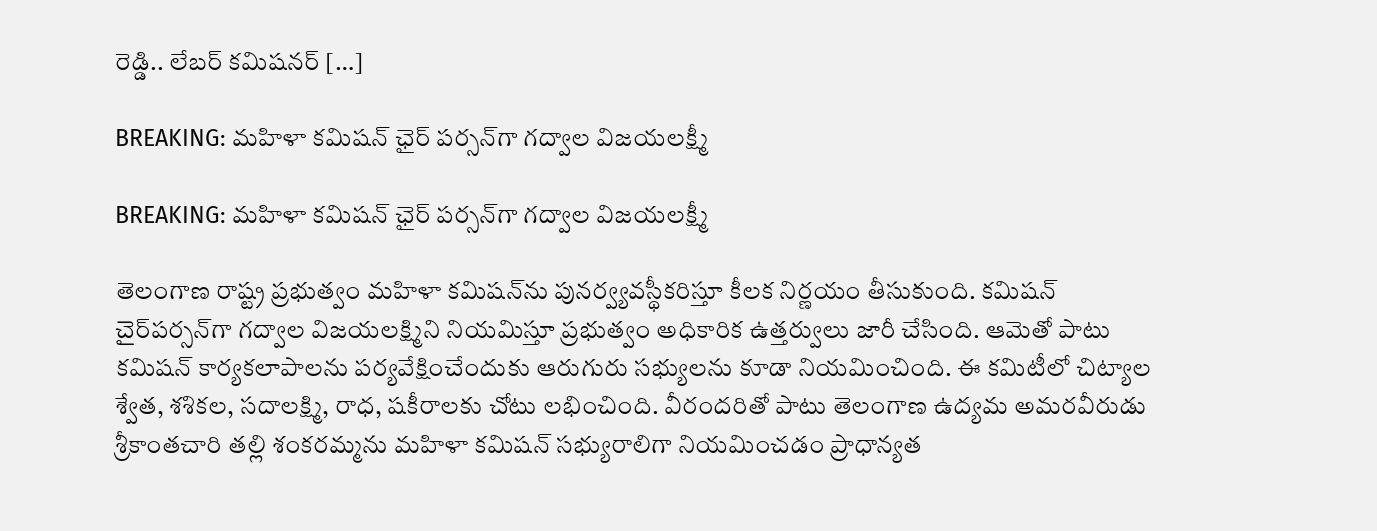రెడ్డి.. లేబర్ కమిషనర్ […]

BREAKING: మహిళా కమిషన్ ఛైర్ పర్సన్‌గా గద్వాల విజయలక్ష్మీ

BREAKING: మహిళా కమిషన్ ఛైర్ పర్సన్‌గా గద్వాల విజయలక్ష్మీ

తెలంగాణ రాష్ట్ర ప్రభుత్వం మహిళా కమిషన్‌ను పునర్వ్యవస్థీకరిస్తూ కీలక నిర్ణయం తీసుకుంది. కమిషన్ చైర్‌పర్సన్‌గా గద్వాల విజయలక్ష్మిని నియమిస్తూ ప్రభుత్వం అధికారిక ఉత్తర్వులు జారీ చేసింది. ఆమెతో పాటు కమిషన్ కార్యకలాపాలను పర్యవేక్షించేందుకు ఆరుగురు సభ్యులను కూడా నియమించింది. ఈ కమిటీలో చిట్యాల శ్వేత, శశికల, సదాలక్ష్మి, రాధ, షకీరాలకు చోటు లభించింది. వీరందరితో పాటు తెలంగాణ ఉద్యమ అమరవీరుడు శ్రీకాంతచారి తల్లి శంకరమ్మను మహిళా కమిషన్ సభ్యురాలిగా నియమించడం ప్రాధాన్యత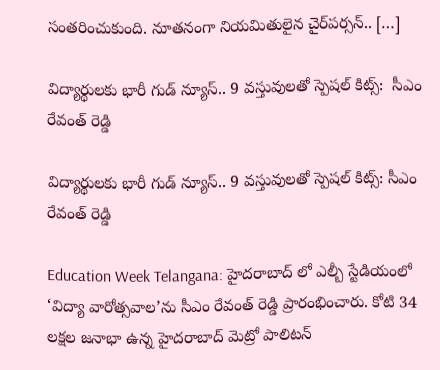సంతరించుకుంది. నూతనంగా నియమితులైన చైర్‌పర్సన్.. […]

విద్యార్థులకు భారీ గుడ్ న్యూస్.. 9 వస్తువులతో స్పెషల్ కిట్స్:  సీఎం రేవంత్ రెడ్డి

విద్యార్థులకు భారీ గుడ్ న్యూస్.. 9 వస్తువులతో స్పెషల్ కిట్స్: సీఎం రేవంత్ రెడ్డి

Education Week Telangana: హైదరాబాద్ లో ఎల్బీ స్టేడియంలో ‘విద్యా వారోత్సవాల’ను సీఎం రేవంత్ రెడ్డి ప్రారంభించారు. కోటి 34 లక్షల జనాభా ఉన్న హైదరాబాద్ మెట్రో పాలిటన్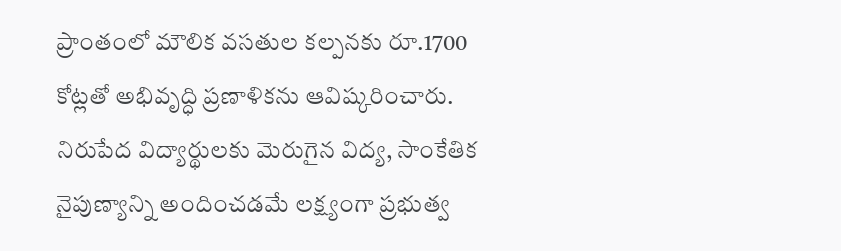ప్రాంతంలో మౌలిక వసతుల కల్పనకు రూ.1700 కోట్లతో అభివృద్ధి ప్రణాళికను ఆవిష్కరించారు. నిరుపేద విద్యార్థులకు మెరుగైన విద్య, సాంకేతిక నైపుణ్యాన్ని అందించడమే లక్ష్యంగా ప్రభుత్వ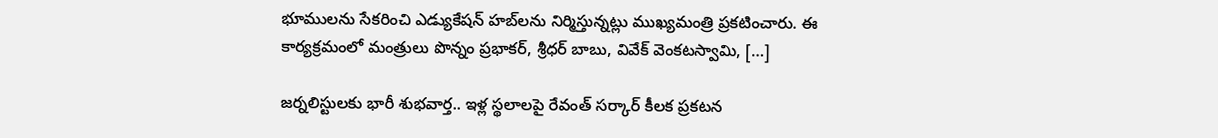భూములను సేకరించి ఎడ్యుకేషన్ హబ్‌లను నిర్మిస్తున్నట్లు ముఖ్యమంత్రి ప్రకటించారు. ఈ కార్యక్రమంలో మంత్రులు పొన్నం ప్రభాకర్, శ్రీధర్ బాబు, వివేక్ వెంకటస్వామి, […]

జర్నలిస్టులకు భారీ శుభవార్త.. ఇళ్ల స్థలాలపై రేవంత్ సర్కార్ కీలక ప్రకటన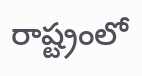రాష్ట్రంలో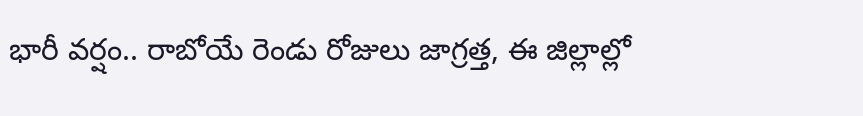భారీ వర్షం.. రాబోయే రెండు రోజులు జాగ్రత్త, ఈ జిల్లాల్లో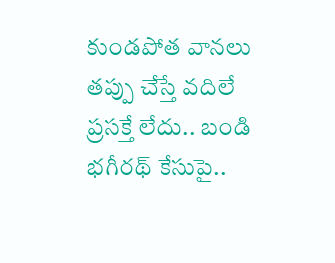కుండపోత వానలు
తప్పు చేస్తే వదిలే ప్రసక్తే లేదు.. బండి భగీరథ్ కేసుపై..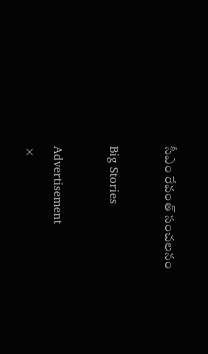సీఎం రేవంత్ సంచలనం

Big Stories

Advertisement
×